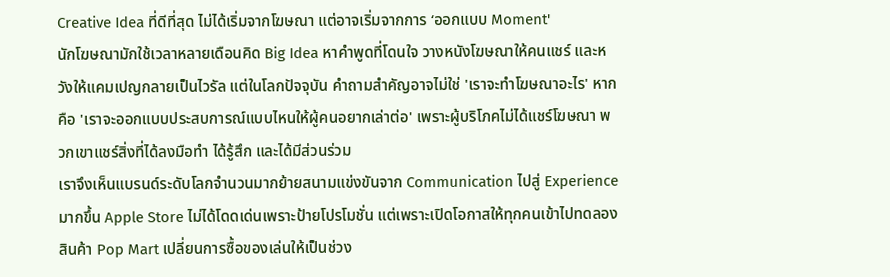Creative Idea ที่ดีที่สุด ไม่ได้เริ่มจากโฆษณา แต่อาจเริ่มจากการ ‘ออกแบบ Moment'
นักโฆษณามักใช้เวลาหลายเดือนคิด Big Idea หาคำพูดที่โดนใจ วางหนังโฆษณาให้คนแชร์ และหวังให้แคมเปญกลายเป็นไวรัล แต่ในโลกปัจจุบัน คำถามสำคัญอาจไม่ใช่ 'เราจะทำโฆษณาอะไร' หากคือ 'เราจะออกแบบประสบการณ์แบบไหนให้ผู้คนอยากเล่าต่อ' เพราะผู้บริโภคไม่ได้แชร์โฆษณา พวกเขาแชร์สิ่งที่ได้ลงมือทำ ได้รู้สึก และได้มีส่วนร่วม
เราจึงเห็นแบรนด์ระดับโลกจำนวนมากย้ายสนามแข่งขันจาก Communication ไปสู่ Experience มากขึ้น Apple Store ไม่ได้โดดเด่นเพราะป้ายโปรโมชั่น แต่เพราะเปิดโอกาสให้ทุกคนเข้าไปทดลองสินค้า Pop Mart เปลี่ยนการซื้อของเล่นให้เป็นช่วง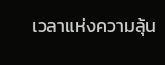เวลาแห่งความลุ้น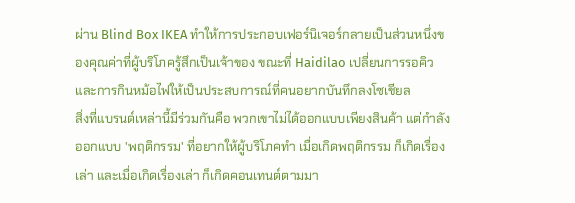ผ่าน Blind Box IKEA ทำให้การประกอบเฟอร์นิเจอร์กลายเป็นส่วนหนึ่งของคุณค่าที่ผู้บริโภครู้สึกเป็นเจ้าของ ขณะที่ Haidilao เปลี่ยนการรอคิวและการกินหม้อไฟให้เป็นประสบการณ์ที่คนอยากบันทึกลงโซเชียล
สิ่งที่แบรนด์เหล่านี้มีร่วมกันคือ พวกเขาไม่ได้ออกแบบเพียงสินค้า แต่กำลังออกแบบ 'พฤติกรรม' ที่อยากให้ผู้บริโภคทำ เมื่อเกิดพฤติกรรม ก็เกิดเรื่องเล่า และเมื่อเกิดเรื่องเล่า ก็เกิดคอนเทนต์ตามมา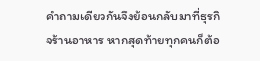คำถามเดียวกันจึงย้อนกลับมาที่ธุรกิจร้านอาหาร หากสุดท้ายทุกคนก็ต้อ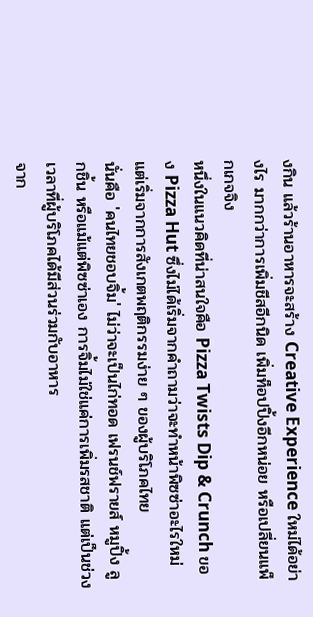งกิน แล้วร้านอาหารจะสร้าง Creative Experience ใหม่ได้อย่างไร มากกว่าการเพิ่มชีสอีกนิด เพิ่มท็อปปิ้งอีกหน่อย หรือเปลี่ยนแพ็กเกจจิง
หนึ่งในแนวคิดที่น่าสนใจคือ Pizza Twists Dip & Crunch ของ Pizza Hut ซึ่งไม่ได้เริ่มจากคำถามว่าจะทำหน้าพิซซ่าอะไรใหม่ แต่เริ่มจากการสังเกตพฤติกรรมง่าย ๆ ของผู้บริโภคไทย
นั่นคือ 'คนไทยชอบจิ้ม' ไม่ว่าจะเป็นไก่ทอด เฟรนช์ฟรายส์ หมูปิ้ง ลูกชิ้น หรือแม้แต่พิซซ่าเอง การจิ้มไม่ใช่แค่การเพิ่มรสชาติ แต่เป็นช่วงเวลาที่ผู้บริโภคได้มีส่วนร่วมกับอาหาร
จาก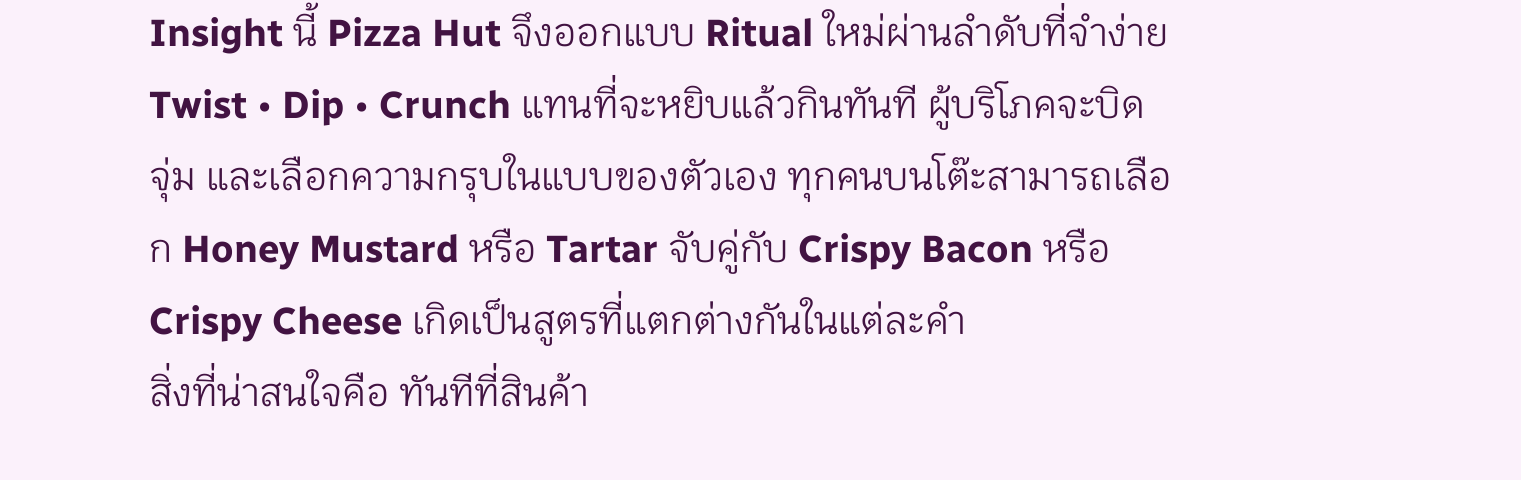Insight นี้ Pizza Hut จึงออกแบบ Ritual ใหม่ผ่านลำดับที่จำง่าย Twist • Dip • Crunch แทนที่จะหยิบแล้วกินทันที ผู้บริโภคจะบิด จุ่ม และเลือกความกรุบในแบบของตัวเอง ทุกคนบนโต๊ะสามารถเลือก Honey Mustard หรือ Tartar จับคู่กับ Crispy Bacon หรือ Crispy Cheese เกิดเป็นสูตรที่แตกต่างกันในแต่ละคำ
สิ่งที่น่าสนใจคือ ทันทีที่สินค้า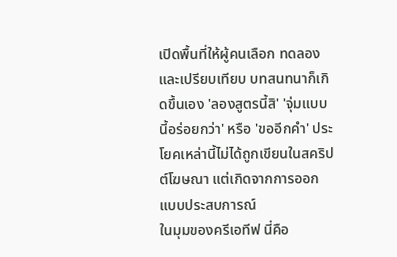เปิดพื้นที่ให้ผู้คนเลือก ทดลอง และเปรียบเทียบ บทสนทนาก็เกิดขึ้นเอง 'ลองสูตรนี้สิ' 'จุ่มแบบนี้อร่อยกว่า' หรือ 'ขออีกคำ' ประโยคเหล่านี้ไม่ได้ถูกเขียนในสคริปต์โฆษณา แต่เกิดจากการออกแบบประสบการณ์
ในมุมของครีเอทีฟ นี่คือ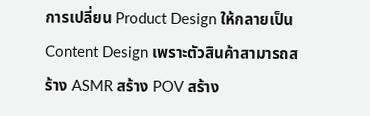การเปลี่ยน Product Design ให้กลายเป็น Content Design เพราะตัวสินค้าสามารถสร้าง ASMR สร้าง POV สร้าง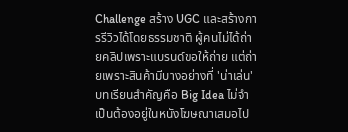Challenge สร้าง UGC และสร้างการรีวิวได้โดยธรรมชาติ ผู้คนไม่ได้ถ่ายคลิปเพราะแบรนด์ขอให้ถ่าย แต่ถ่ายเพราะสินค้ามีบางอย่างที่ 'น่าเล่น'
บทเรียนสำคัญคือ Big Idea ไม่จำเป็นต้องอยู่ในหนังโฆษณาเสมอไป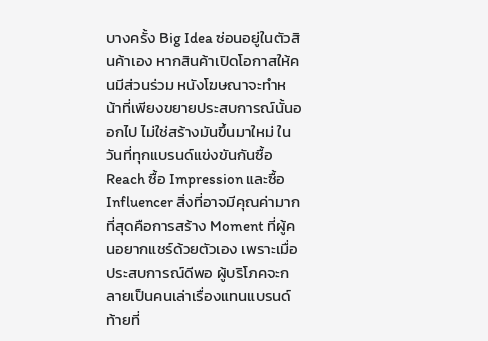บางครั้ง Big Idea ซ่อนอยู่ในตัวสินค้าเอง หากสินค้าเปิดโอกาสให้คนมีส่วนร่วม หนังโฆษณาจะทำหน้าที่เพียงขยายประสบการณ์นั้นออกไป ไม่ใช่สร้างมันขึ้นมาใหม่ ในวันที่ทุกแบรนด์แข่งขันกันซื้อ Reach ซื้อ Impression และซื้อ Influencer สิ่งที่อาจมีคุณค่ามากที่สุดคือการสร้าง Moment ที่ผู้คนอยากแชร์ด้วยตัวเอง เพราะเมื่อประสบการณ์ดีพอ ผู้บริโภคจะกลายเป็นคนเล่าเรื่องแทนแบรนด์
ท้ายที่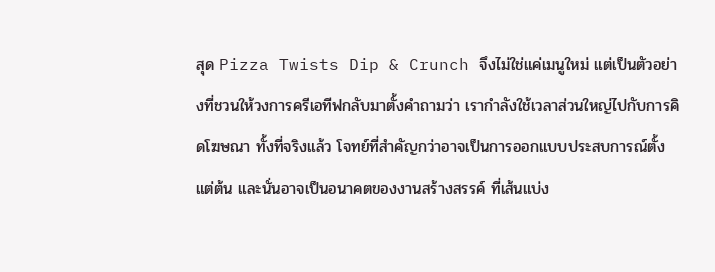สุด Pizza Twists Dip & Crunch จึงไม่ใช่แค่เมนูใหม่ แต่เป็นตัวอย่างที่ชวนให้วงการครีเอทีฟกลับมาตั้งคำถามว่า เรากำลังใช้เวลาส่วนใหญ่ไปกับการคิดโฆษณา ทั้งที่จริงแล้ว โจทย์ที่สำคัญกว่าอาจเป็นการออกแบบประสบการณ์ตั้งแต่ต้น และนั่นอาจเป็นอนาคตของงานสร้างสรรค์ ที่เส้นแบ่ง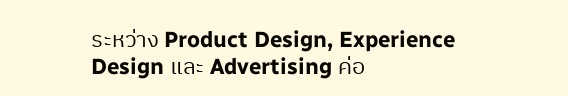ระหว่าง Product Design, Experience Design และ Advertising ค่อ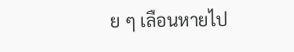ย ๆ เลือนหายไป